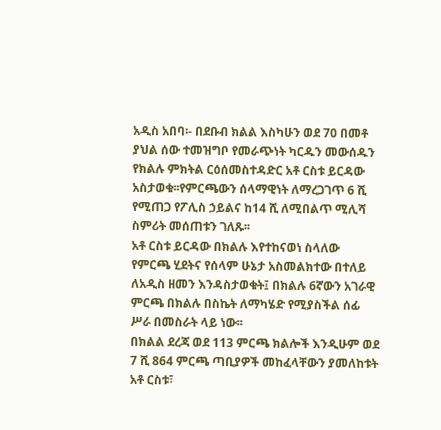አዲስ አበባ፡- በደቡብ ክልል እስካሁን ወደ 70 በመቶ ያህል ሰው ተመዝግቦ የመራጭነት ካርዱን መውሰዱን የክልሉ ምክትል ርዕሰመስተዳድር አቶ ርስቱ ይርዳው አስታወቁ፡፡የምርጫውን ሰላማዊነት ለማረጋገጥ 6 ሺ የሚጠጋ የፖሊስ ኃይልና ከ14 ሺ ለሚበልጥ ሚሊሻ ስምሪት መሰጠቱን ገለጹ፡፡
አቶ ርስቱ ይርዳው በክልሉ እየተከናወነ ስላለው የምርጫ ሂደትና የሰላም ሁኔታ አስመልክተው በተለይ ለአዲስ ዘመን እንዳስታወቁት፤ በክልሉ 6ኛውን አገራዊ ምርጫ በክልሉ በስኬት ለማካሄድ የሚያስችል ሰፊ ሥራ በመስራት ላይ ነው፡፡
በክልል ደረጃ ወደ 113 ምርጫ ክልሎች እንዲሁም ወደ 7 ሺ 864 ምርጫ ጣቢያዎች መከፈላቸውን ያመለከቱት አቶ ርስቱ፣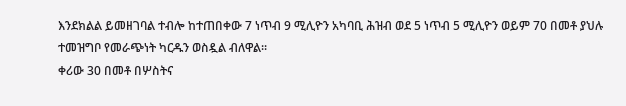እንደክልል ይመዘገባል ተብሎ ከተጠበቀው 7 ነጥብ 9 ሚሊዮን አካባቢ ሕዝብ ወደ 5 ነጥብ 5 ሚሊዮን ወይም 70 በመቶ ያህሉ ተመዝግቦ የመራጭነት ካርዱን ወስዷል ብለዋል፡፡
ቀሪው 30 በመቶ በሦስትና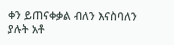ቀን ይጠናቀቃል ብለን እናስባለን ያሉት አቶ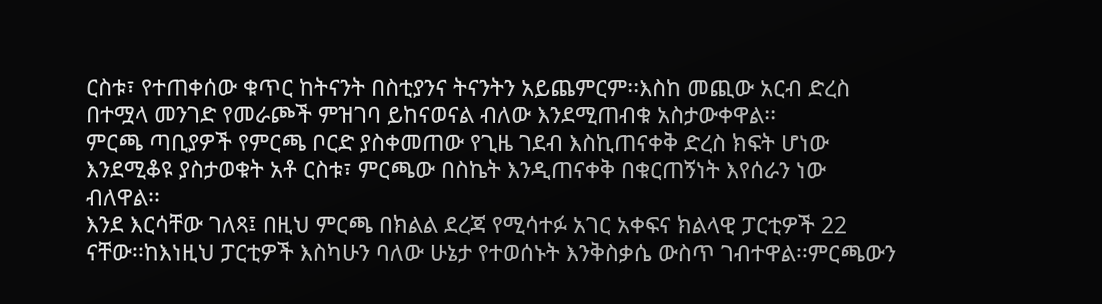ርስቱ፣ የተጠቀሰው ቁጥር ከትናንት በስቲያንና ትናንትን አይጨምርም፡፡እስከ መጪው አርብ ድረስ በተሟላ መንገድ የመራጮች ምዝገባ ይከናወናል ብለው እንደሚጠብቁ አስታውቀዋል፡፡
ምርጫ ጣቢያዎች የምርጫ ቦርድ ያስቀመጠው የጊዜ ገደብ እስኪጠናቀቅ ድረስ ክፍት ሆነው እንደሚቆዩ ያስታወቁት አቶ ርስቱ፣ ምርጫው በስኬት እንዲጠናቀቅ በቁርጠኝነት እየሰራን ነው ብለዋል፡፡
እንደ እርሳቸው ገለጻ፤ በዚህ ምርጫ በክልል ደረጃ የሚሳተፉ አገር አቀፍና ክልላዊ ፓርቲዎች 22 ናቸው፡፡ከእነዚህ ፓርቲዎች እስካሁን ባለው ሁኔታ የተወሰኑት እንቅስቃሴ ውስጥ ገብተዋል፡፡ምርጫውን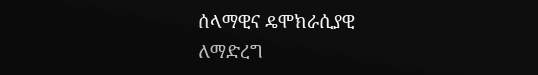ሰላማዊና ዴሞክራሲያዊ ለማድረግ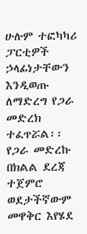ሁሉም ተፎካካሪ ፓርቲዎች ኃላፊነታቸውን እንዲወጡ ለማድረግ የጋራ መድረክ ተፈጥሯል፡፡
የጋራ መድረኩ በክልል ደረጃ ተጀምሮ ወደታችኛውም መዋቅር እየሄደ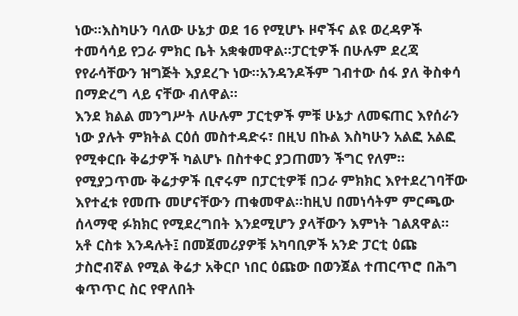ነው፡፡እስካሁን ባለው ሁኔታ ወደ 16 የሚሆኑ ዞኖችና ልዩ ወረዳዎች ተመሳሳይ የጋራ ምክር ቤት አቋቁመዋል፡፡ፓርቲዎች በሁሉም ደረጃ የየራሳቸውን ዝግጅት እያደረጉ ነው፡፡አንዳንዶችም ገብተው ሰፋ ያለ ቅስቀሳ በማድረግ ላይ ናቸው ብለዋል፡፡
እንደ ክልል መንግሥት ለሁሉም ፓርቲዎች ምቹ ሁኔታ ለመፍጠር እየሰራን ነው ያሉት ምክትል ርዕሰ መስተዳድሩ፣ በዚህ በኩል እስካሁን አልፎ አልፎ የሚቀርቡ ቅሬታዎች ካልሆኑ በስተቀር ያጋጠመን ችግር የለም፡፡የሚያጋጥሙ ቅሬታዎች ቢኖሩም በፓርቲዎቹ በጋራ ምክክር እየተደረገባቸው እየተፈቱ የመጡ መሆናቸውን ጠቁመዋል፡፡ከዚህ በመነሳትም ምርጫው ሰላማዊ ፉክክር የሚደረግበት እንደሚሆን ያላቸውን እምነት ገልጸዋል፡፡
አቶ ርስቱ እንዳሉት፤ በመጀመሪያዎቹ አካባቢዎች አንድ ፓርቲ ዕጩ ታስሮብኛል የሚል ቅሬታ አቅርቦ ነበር ዕጩው በወንጀል ተጠርጥሮ በሕግ ቁጥጥር ስር የዋለበት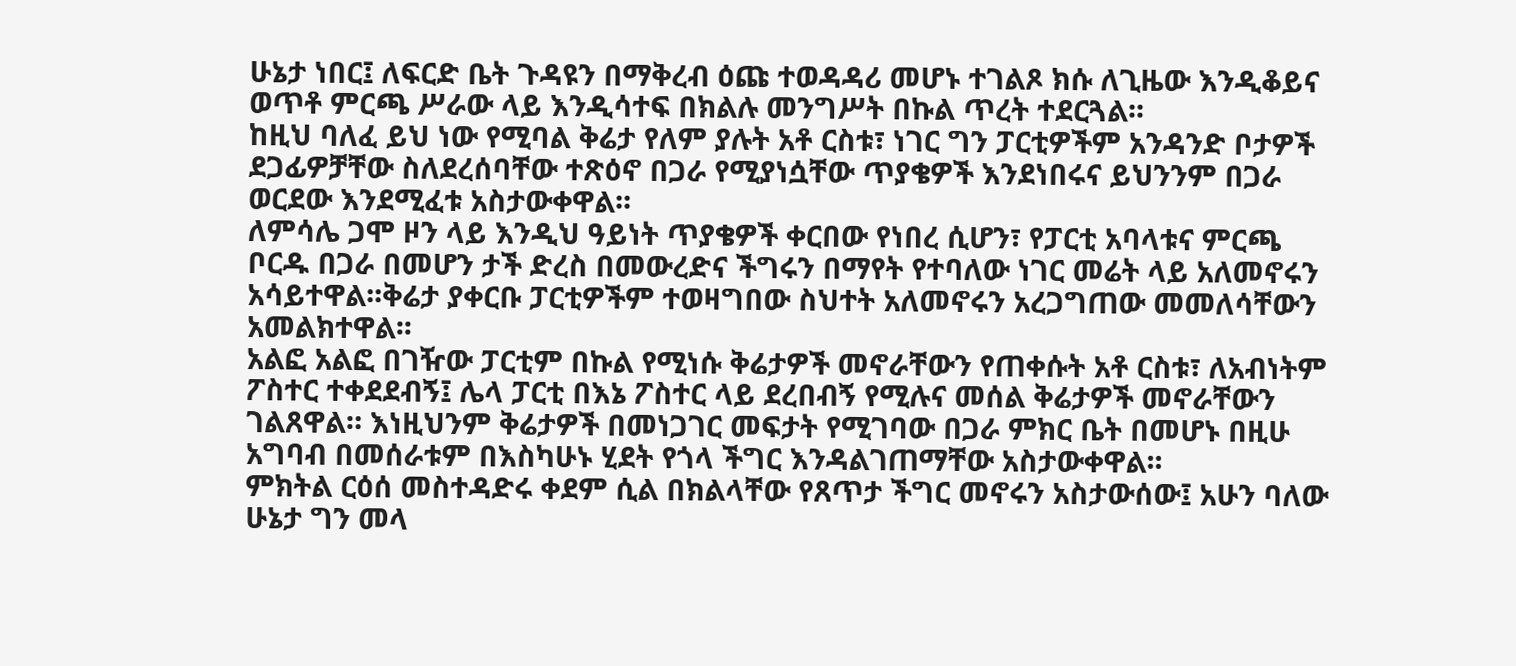ሁኔታ ነበር፤ ለፍርድ ቤት ጉዳዩን በማቅረብ ዕጩ ተወዳዳሪ መሆኑ ተገልጾ ክሱ ለጊዜው እንዲቆይና ወጥቶ ምርጫ ሥራው ላይ እንዲሳተፍ በክልሉ መንግሥት በኩል ጥረት ተደርጓል፡፡
ከዚህ ባለፈ ይህ ነው የሚባል ቅሬታ የለም ያሉት አቶ ርስቱ፣ ነገር ግን ፓርቲዎችም አንዳንድ ቦታዎች ደጋፊዎቻቸው ስለደረሰባቸው ተጽዕኖ በጋራ የሚያነሷቸው ጥያቄዎች እንደነበሩና ይህንንም በጋራ ወርደው እንደሚፈቱ አስታውቀዋል፡፡
ለምሳሌ ጋሞ ዞን ላይ እንዲህ ዓይነት ጥያቄዎች ቀርበው የነበረ ሲሆን፣ የፓርቲ አባላቱና ምርጫ ቦርዱ በጋራ በመሆን ታች ድረስ በመውረድና ችግሩን በማየት የተባለው ነገር መሬት ላይ አለመኖሩን አሳይተዋል፡፡ቅሬታ ያቀርቡ ፓርቲዎችም ተወዛግበው ስህተት አለመኖሩን አረጋግጠው መመለሳቸውን አመልክተዋል፡፡
አልፎ አልፎ በገዥው ፓርቲም በኩል የሚነሱ ቅሬታዎች መኖራቸውን የጠቀሱት አቶ ርስቱ፣ ለአብነትም ፖስተር ተቀደደብኝ፤ ሌላ ፓርቲ በእኔ ፖስተር ላይ ደረበብኝ የሚሉና መሰል ቅሬታዎች መኖራቸውን ገልጸዋል። እነዚህንም ቅሬታዎች በመነጋገር መፍታት የሚገባው በጋራ ምክር ቤት በመሆኑ በዚሁ አግባብ በመሰራቱም በእስካሁኑ ሂደት የጎላ ችግር እንዳልገጠማቸው አስታውቀዋል፡፡
ምክትል ርዕሰ መስተዳድሩ ቀደም ሲል በክልላቸው የጸጥታ ችግር መኖሩን አስታውሰው፤ አሁን ባለው ሁኔታ ግን መላ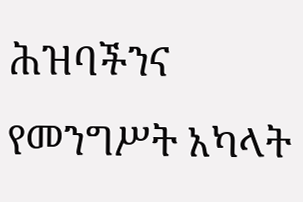ሕዝባችንና የመንግሥት አካላት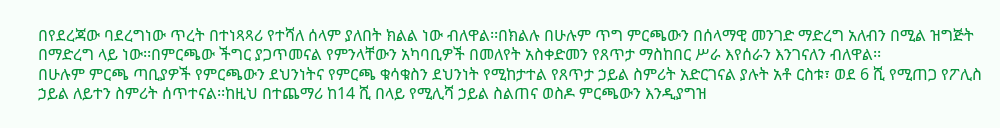በየደረጃው ባደረግነው ጥረት በተነጻጻሪ የተሻለ ሰላም ያለበት ክልል ነው ብለዋል፡፡በክልሉ በሁሉም ጥግ ምርጫውን በሰላማዊ መንገድ ማድረግ አለብን በሚል ዝግጅት በማድረግ ላይ ነው፡፡በምርጫው ችግር ያጋጥመናል የምንላቸውን አካባቢዎች በመለየት አስቀድመን የጸጥታ ማስከበር ሥራ እየሰራን እንገናለን ብለዋል፡፡
በሁሉም ምርጫ ጣቢያዎች የምርጫውን ደህንነትና የምርጫ ቁሳቁስን ደህንነት የሚከታተል የጸጥታ ኃይል ስምሪት አድርገናል ያሉት አቶ ርስቱ፣ ወደ 6 ሺ የሚጠጋ የፖሊስ ኃይል ለይተን ስምሪት ሰጥተናል፡፡ከዚህ በተጨማሪ ከ14 ሺ በላይ የሚሊሻ ኃይል ስልጠና ወስዶ ምርጫውን እንዲያግዝ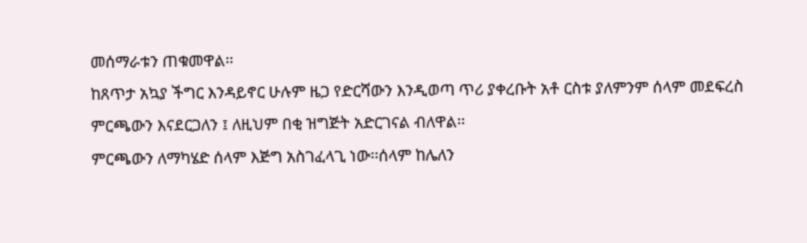መሰማራቱን ጠቁመዋል፡፡
ከጸጥታ አኳያ ችግር እንዳይኖር ሁሉም ዜጋ የድርሻውን እንዲወጣ ጥሪ ያቀረቡት አቶ ርስቱ ያለምንም ሰላም መደፍረስ ምርጫውን እናደርጋለን ፤ ለዚህም በቂ ዝግጅት አድርገናል ብለዋል፡፡
ምርጫውን ለማካሄድ ሰላም እጅግ አስገፈላጊ ነው፡፡ሰላም ከሌለን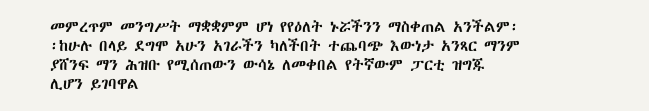መምረጥም መንግሥት ማቋቋምም ሆነ የየዕለት ኑሯችንን ማስቀጠል አንችልም፡፡ከሁሉ በላይ ደግሞ አሁን አገራችን ካለችበት ተጨባጭ እውነታ አንጻር ማንም ያሸንፍ ማን ሕዝቡ የሚሰጠውን ውሳኔ ለመቀበል የትኛውም ፓርቲ ዝግጁ ሊሆን ይገባዋል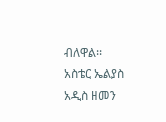ብለዋል፡፡
አስቴር ኤልያስ
አዲስ ዘመን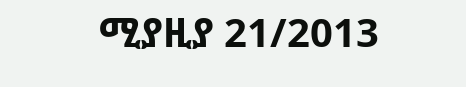ሚያዚያ 21/2013